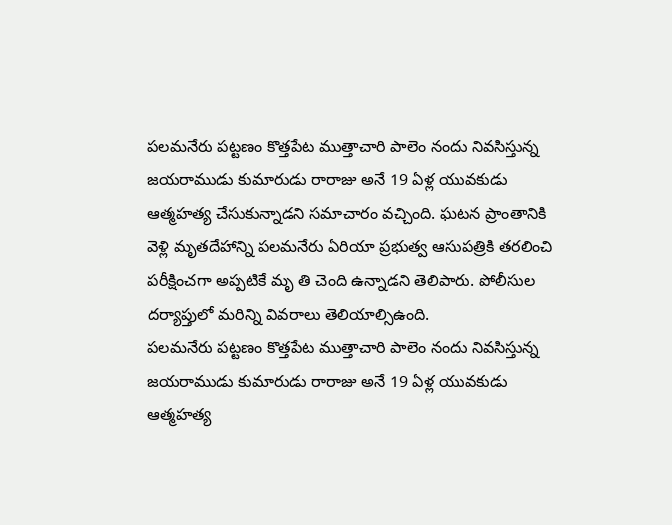పలమనేరు పట్టణం కొత్తపేట ముత్తాచారి పాలెం నందు నివసిస్తున్న జయరాముడు కుమారుడు రారాజు అనే 19 ఏళ్ల యువకుడు ఆత్మహత్య చేసుకున్నాడని సమాచారం వచ్చింది. ఘటన ప్రాంతానికి వెళ్లి మృతదేహాన్ని పలమనేరు ఏరియా ప్రభుత్వ ఆసుపత్రికి తరలించి పరీక్షించగా అప్పటికే మృ తి చెంది ఉన్నాడని తెలిపారు. పోలీసుల దర్యాప్తులో మరిన్ని వివరాలు తెలియాల్సిఉంది.
పలమనేరు పట్టణం కొత్తపేట ముత్తాచారి పాలెం నందు నివసిస్తున్న జయరాముడు కుమారుడు రారాజు అనే 19 ఏళ్ల యువకుడు ఆత్మహత్య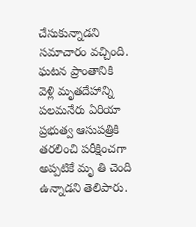చేసుకున్నాడని సమాచారం వచ్చింది. ఘటన ప్రాంతానికి వెళ్లి మృతదేహాన్ని పలమనేరు ఏరియా ప్రభుత్వ ఆసుపత్రికి తరలించి పరీక్షించగా అప్పటికే మృ తి చెంది ఉన్నాడని తెలిపారు.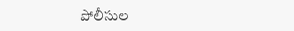పోలీసుల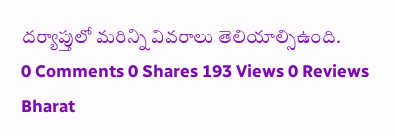దర్యాప్తులో మరిన్ని వివరాలు తెలియాల్సిఉంది.
0 Comments 0 Shares 193 Views 0 Reviews
Bharat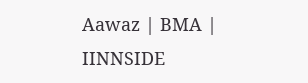Aawaz | BMA | IINNSIDE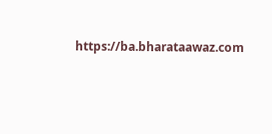https://ba.bharataawaz.com